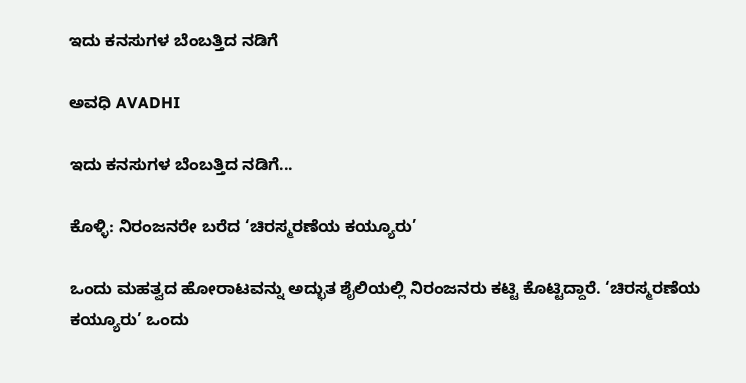ಇದು ಕನಸುಗಳ ಬೆಂಬತ್ತಿದ ನಡಿಗೆ‍

ಅವಧಿ AVADHI

ಇದು ಕನಸುಗಳ ಬೆಂಬತ್ತಿದ ನಡಿಗೆ...

ಕೊಳ್ಳಿ: ನಿರಂಜನರೇ ಬರೆದ ‘ಚಿರಸ್ಮರಣೆಯ ಕಯ್ಯೂರು’

ಒಂದು ಮಹತ್ವದ ಹೋರಾಟವನ್ನು ಅದ್ಭುತ ಶೈಲಿಯಲ್ಲಿ ನಿರಂಜನರು ಕಟ್ಟಿ ಕೊಟ್ಟಿದ್ದಾರೆ. ‘ಚಿರಸ್ಮರಣೆಯ ಕಯ್ಯೂರು’ ಒಂದು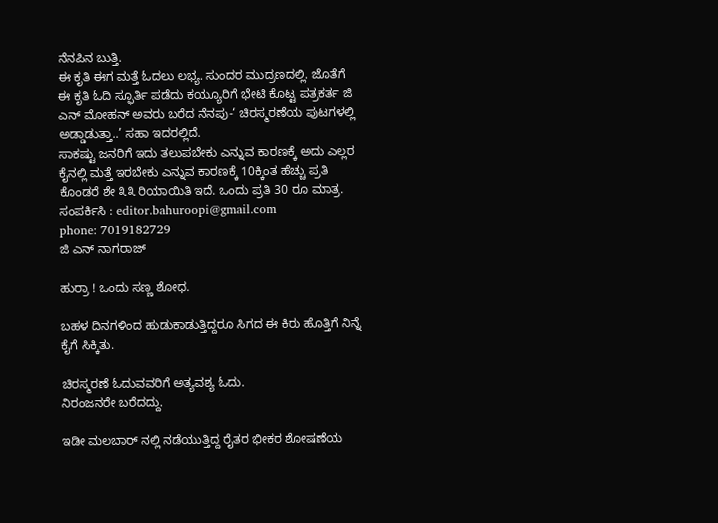ನೆನಪಿನ ಬುತ್ತಿ.
ಈ ಕೃತಿ ಈಗ ಮತ್ತೆ ಓದಲು ಲಭ್ಯ. ಸುಂದರ ಮುದ್ರಣದಲ್ಲಿ. ಜೊತೆಗೆ ಈ ಕೃತಿ ಓದಿ ಸ್ಫೂರ್ತಿ ಪಡೆದು ಕಯ್ಯೂರಿಗೆ ಭೇಟಿ ಕೊಟ್ಟ ಪತ್ರಕರ್ತ ಜಿ ಎನ್ ಮೋಹನ್ ಅವರು ಬರೆದ ನೆನಪು-‘ ಚಿರಸ್ಮರಣೆಯ ಪುಟಗಳಲ್ಲಿ ಅಡ್ಡಾಡುತ್ತಾ..’ ಸಹಾ ಇದರಲ್ಲಿದೆ.
ಸಾಕಷ್ಟು ಜನರಿಗೆ ಇದು ತಲುಪಬೇಕು ಎನ್ನುವ ಕಾರಣಕ್ಕೆ ಅದು ಎಲ್ಲರ ಕೈನಲ್ಲಿ ಮತ್ತೆ ಇರಬೇಕು ಎನ್ನುವ ಕಾರಣಕ್ಕೆ 10ಕ್ಕಿಂತ ಹೆಚ್ಚು ಪ್ರತಿ ಕೊಂಡರೆ ಶೇ ೩೩ ರಿಯಾಯಿತಿ ಇದೆ. ಒಂದು ಪ್ರತಿ 30 ರೂ ಮಾತ್ರ.
ಸಂಪರ್ಕಿಸಿ : editor.bahuroopi@gmail.com
phone: 7019182729
ಜಿ ಎನ್ ನಾಗರಾಜ್

ಹುರ್ರಾ ! ಒಂದು ಸಣ್ಣ ಶೋಧ.

ಬಹಳ ದಿನಗಳಿಂದ ಹುಡುಕಾಡುತ್ತಿದ್ದರೂ ಸಿಗದ ಈ ಕಿರು ಹೊತ್ತಿಗೆ ನಿನ್ನೆ ಕೈಗೆ ಸಿಕ್ಕಿತು.

ಚಿರಸ್ಮರಣೆ ಓದುವವರಿಗೆ ಅತ್ಯವಶ್ಯ ಓದು.
ನಿರಂಜನರೇ ಬರೆದದ್ದು.

ಇಡೀ ಮಲಬಾರ್ ನಲ್ಲಿ ನಡೆಯುತ್ತಿದ್ದ ರೈತರ ಭೀಕರ ಶೋಷಣೆಯ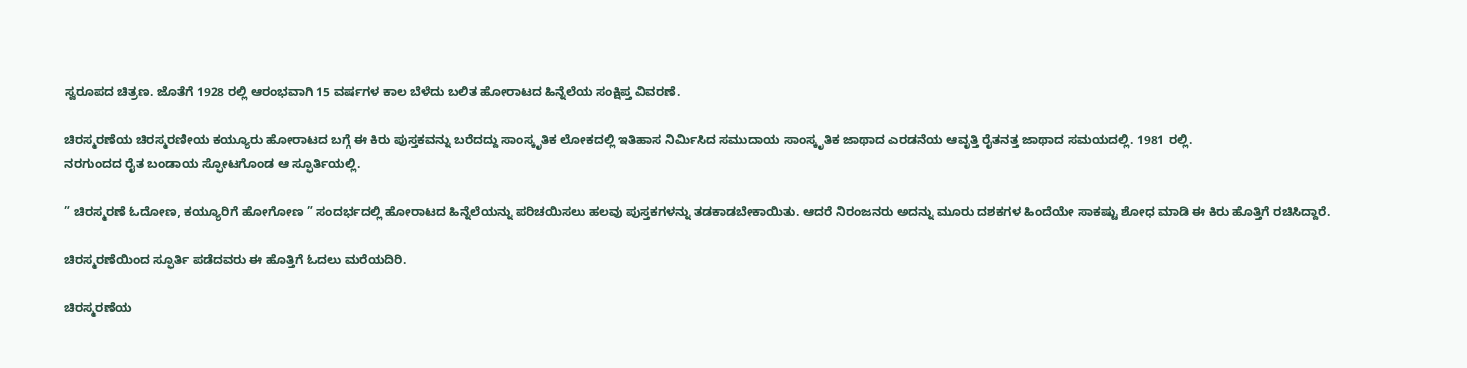ಸ್ವರೂಪದ ಚಿತ್ರಣ. ಜೊತೆಗೆ 1928 ರಲ್ಲಿ ಆರಂಭವಾಗಿ 15 ವರ್ಷಗಳ ಕಾಲ ಬೆಳೆದು ಬಲಿತ ಹೋರಾಟದ ಹಿನ್ನೆಲೆಯ ಸಂಕ್ಷಿಪ್ತ ವಿವರಣೆ.

ಚಿರಸ್ಮರಣೆಯ ಚಿರಸ್ಮರಣೀಯ ಕಯ್ಯೂರು ಹೋರಾಟದ ಬಗ್ಗೆ ಈ ಕಿರು ಪುಸ್ತಕವನ್ನು ಬರೆದದ್ದು ಸಾಂಸ್ಕೃತಿಕ ಲೋಕದಲ್ಲಿ ಇತಿಹಾಸ ನಿರ್ಮಿಸಿದ ಸಮುದಾಯ ಸಾಂಸ್ಕೃತಿಕ ಜಾಥಾದ ಎರಡನೆಯ ಆವೃತ್ತಿ ರೈತನತ್ತ ಜಾಥಾದ ಸಮಯದಲ್ಲಿ. 1981 ರಲ್ಲಿ.
ನರಗುಂದದ ರೈತ ಬಂಡಾಯ ಸ್ಫೋಟಗೊಂಡ ಆ ಸ್ಫೂರ್ತಿಯಲ್ಲಿ.

” ಚಿರಸ್ಮರಣೆ ಓದೋಣ, ಕಯ್ಯೂರಿಗೆ ಹೋಗೋಣ ” ಸಂದರ್ಭದಲ್ಲಿ ಹೋರಾಟದ ಹಿನ್ನೆಲೆಯನ್ನು ಪರಿಚಯಿಸಲು ಹಲವು ಪುಸ್ತಕಗಳನ್ನು ತಡಕಾಡಬೇಕಾಯಿತು. ಆದರೆ ನಿರಂಜನರು ಅದನ್ನು ಮೂರು ದಶಕಗಳ ಹಿಂದೆಯೇ ಸಾಕಷ್ಟು ಶೋಧ ಮಾಡಿ ಈ ಕಿರು ಹೊತ್ತಿಗೆ ರಚಿಸಿದ್ದಾರೆ.

ಚಿರಸ್ಮರಣೆಯಿಂದ ಸ್ಫೂರ್ತಿ ಪಡೆದವರು ಈ ಹೊತ್ತಿಗೆ ಓದಲು ಮರೆಯದಿರಿ.

ಚಿರಸ್ಮರಣೆಯ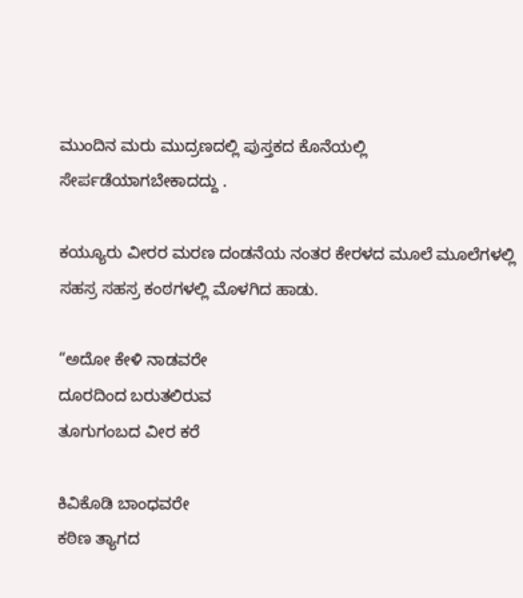ಮುಂದಿನ ಮರು ಮುದ್ರಣದಲ್ಲಿ ಪುಸ್ತಕದ ಕೊನೆಯಲ್ಲಿ ಸೇರ್ಪಡೆಯಾಗಬೇಕಾದದ್ದು .

ಕಯ್ಯೂರು ವೀರರ ಮರಣ ದಂಡನೆಯ ನಂತರ ಕೇರಳದ ಮೂಲೆ ಮೂಲೆಗಳಲ್ಲಿ ಸಹಸ್ರ ಸಹಸ್ರ ಕಂಠಗಳಲ್ಲಿ ಮೊಳಗಿದ ಹಾಡು.

“ಅದೋ ಕೇಳಿ ನಾಡವರೇ
ದೂರದಿಂದ ಬರುತಲಿರುವ
ತೂಗುಗಂಬದ ವೀರ ಕರೆ

ಕಿವಿಕೊಡಿ ಬಾಂಧವರೇ
ಕಠಿಣ ತ್ಯಾಗದ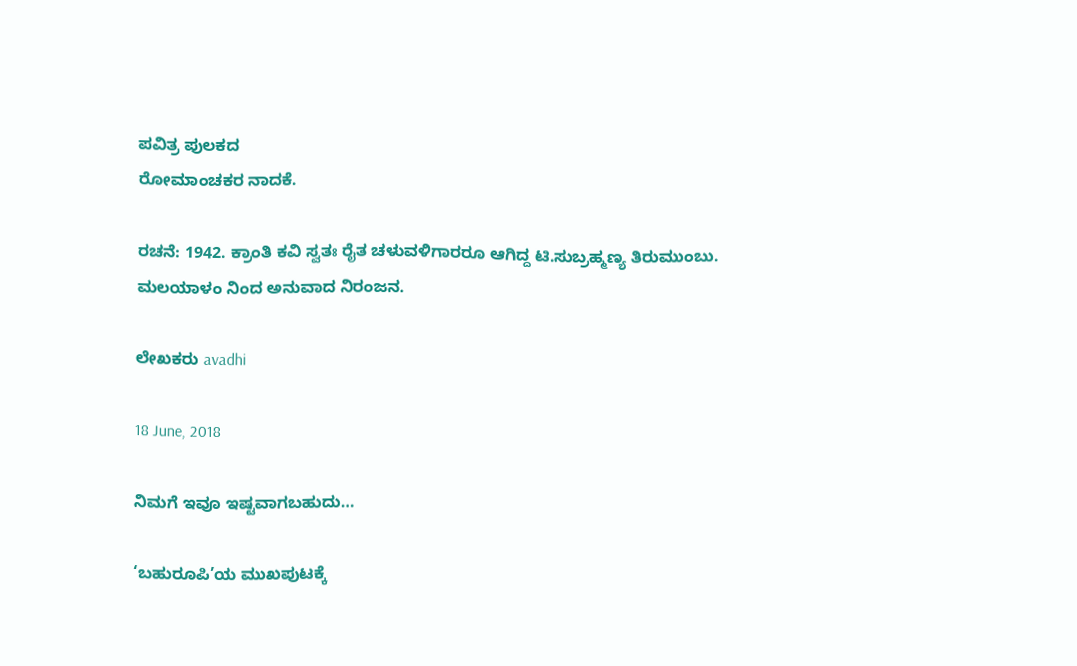ಪವಿತ್ರ ಪುಲಕದ
ರೋಮಾಂಚಕರ ನಾದಕೆ.

ರಚನೆ: 1942. ಕ್ರಾಂತಿ ಕವಿ ಸ್ವತಃ ರೈತ ಚಳುವಳಿಗಾರರೂ ಆಗಿದ್ದ ಟಿ.ಸುಬ್ರಹ್ಮಣ್ಯ ತಿರುಮುಂಬು.
ಮಲಯಾಳಂ ನಿಂದ ಅನುವಾದ ನಿರಂಜನ.

ಲೇಖಕರು avadhi

18 June, 2018

ನಿಮಗೆ ಇವೂ ಇಷ್ಟವಾಗಬಹುದು…

‘ಬಹುರೂಪಿ’ಯ ಮುಖಪುಟಕ್ಕೆ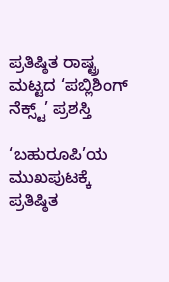ಪ್ರತಿಷ್ಠಿತ ರಾಷ್ಟ್ರ ಮಟ್ಟದ ‘ಪಬ್ಲಿಶಿಂಗ್ ನೆಕ್ಸ್ಟ್’ ಪ್ರಶಸ್ತಿ

‘ಬಹುರೂಪಿ’ಯ ಮುಖಪುಟಕ್ಕೆ ಪ್ರತಿಷ್ಠಿತ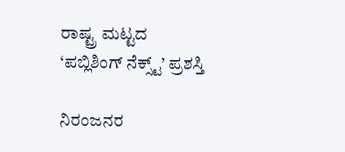ರಾಷ್ಟ್ರ ಮಟ್ಟದ ‘ಪಬ್ಲಿಶಿಂಗ್ ನೆಕ್ಸ್ಟ್’ ಪ್ರಶಸ್ತಿ

ನಿರಂಜನರ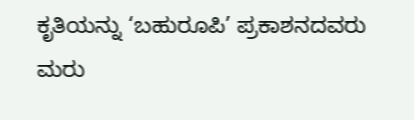ಕೃತಿಯನ್ನು ‘ಬಹುರೂಪಿ’ ಪ್ರಕಾಶನದವರು ಮರು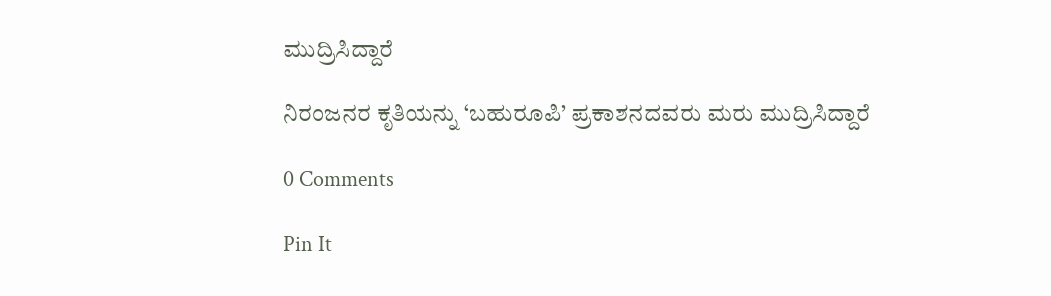ಮುದ್ರಿಸಿದ್ದಾರೆ

ನಿರಂಜನರ ಕೃತಿಯನ್ನು ‘ಬಹುರೂಪಿ’ ಪ್ರಕಾಶನದವರು ಮರು ಮುದ್ರಿಸಿದ್ದಾರೆ

0 Comments

Pin It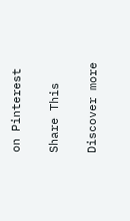on Pinterest

Share This

Discover more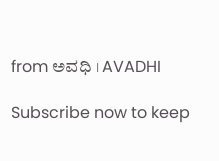from ಅವಧಿ । AVADHI

Subscribe now to keep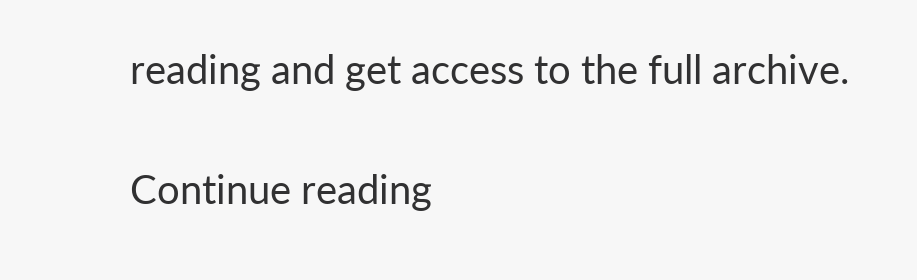reading and get access to the full archive.

Continue reading